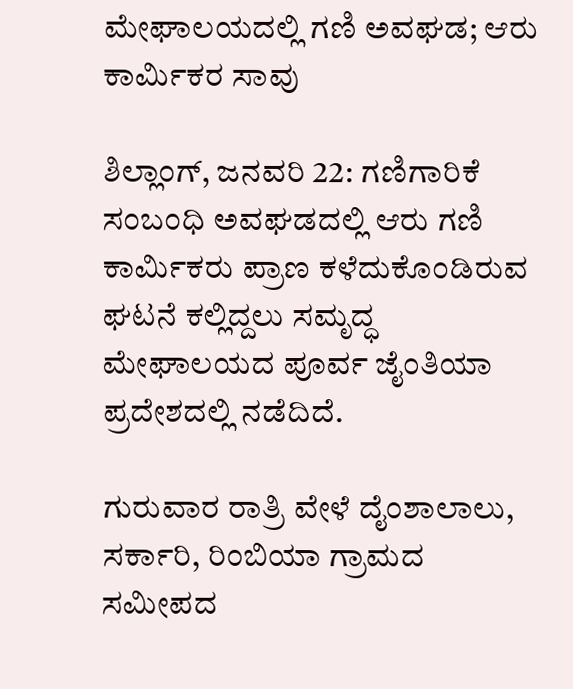ಮೇಘಾಲಯದಲ್ಲಿ ಗಣಿ ಅವಘಡ; ಆರು ಕಾರ್ಮಿಕರ ಸಾವು

ಶಿಲ್ಲಾಂಗ್, ಜನವರಿ 22: ಗಣಿಗಾರಿಕೆ ಸಂಬಂಧಿ ಅವಘಡದಲ್ಲಿ ಆರು ಗಣಿ ಕಾರ್ಮಿಕರು ಪ್ರಾಣ ಕಳೆದುಕೊಂಡಿರುವ ಘಟನೆ ಕಲ್ಲಿದ್ದಲು ಸಮೃದ್ಧ ಮೇಘಾಲಯದ ಪೂರ್ವ ಜೈಂತಿಯಾ ಪ್ರದೇಶದಲ್ಲಿ ನಡೆದಿದೆ.

ಗುರುವಾರ ರಾತ್ರಿ ವೇಳೆ ದೈಂಶಾಲಾಲು, ಸರ್ಕಾರಿ, ರಿಂಬಿಯಾ ಗ್ರಾಮದ ಸಮೀಪದ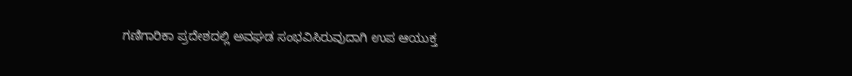ಗಣಿಗಾರಿಕಾ ಪ್ರದೇಶದಲ್ಲಿ ಅವಘಡ ಸಂಭವಿಸಿರುವುದಾಗಿ ಉಪ ಆಯುಕ್ತ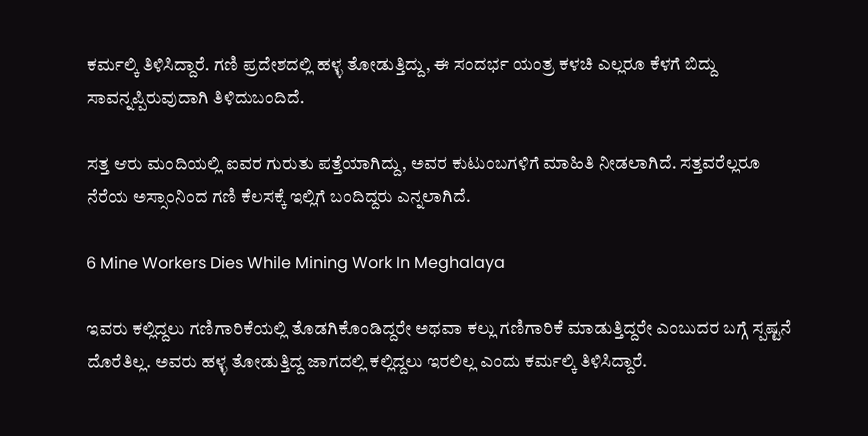ಕರ್ಮಲ್ಕಿ ತಿಳಿಸಿದ್ದಾರೆ. ಗಣಿ ಪ್ರದೇಶದಲ್ಲಿ ಹಳ್ಳ ತೋಡುತ್ತಿದ್ದು, ಈ ಸಂದರ್ಭ ಯಂತ್ರ ಕಳಚಿ ಎಲ್ಲರೂ ಕೆಳಗೆ ಬಿದ್ದು ಸಾವನ್ನಪ್ಪಿರುವುದಾಗಿ ತಿಳಿದುಬಂದಿದೆ.

ಸತ್ತ ಆರು ಮಂದಿಯಲ್ಲಿ ಐವರ ಗುರುತು ಪತ್ತೆಯಾಗಿದ್ದು, ಅವರ ಕುಟುಂಬಗಳಿಗೆ ಮಾಹಿತಿ ನೀಡಲಾಗಿದೆ. ಸತ್ತವರೆಲ್ಲರೂ ನೆರೆಯ ಅಸ್ಸಾಂನಿಂದ ಗಣಿ ಕೆಲಸಕ್ಕೆ ಇಲ್ಲಿಗೆ ಬಂದಿದ್ದರು ಎನ್ನಲಾಗಿದೆ.

6 Mine Workers Dies While Mining Work In Meghalaya

ಇವರು ಕಲ್ಲಿದ್ದಲು ಗಣಿಗಾರಿಕೆಯಲ್ಲಿ ತೊಡಗಿಕೊಂಡಿದ್ದರೇ ಅಥವಾ ಕಲ್ಲು ಗಣಿಗಾರಿಕೆ ಮಾಡುತ್ತಿದ್ದರೇ ಎಂಬುದರ ಬಗ್ಗೆ ಸ್ಪಷ್ಟನೆ ದೊರೆತಿಲ್ಲ. ಅವರು ಹಳ್ಳ ತೋಡುತ್ತಿದ್ದ ಜಾಗದಲ್ಲಿ ಕಲ್ಲಿದ್ದಲು ಇರಲಿಲ್ಲ ಎಂದು ಕರ್ಮಲ್ಕಿ ತಿಳಿಸಿದ್ದಾರೆ.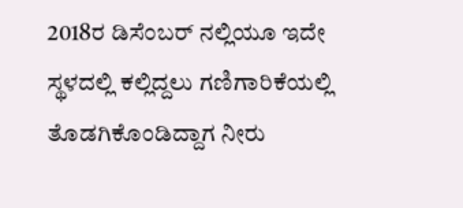2018ರ ಡಿಸೆಂಬರ್ ನಲ್ಲಿಯೂ ಇದೇ ಸ್ಥಳದಲ್ಲಿ ಕಲ್ಲಿದ್ದಲು ಗಣಿಗಾರಿಕೆಯಲ್ಲಿ ತೊಡಗಿಕೊಂಡಿದ್ದಾಗ ನೀರು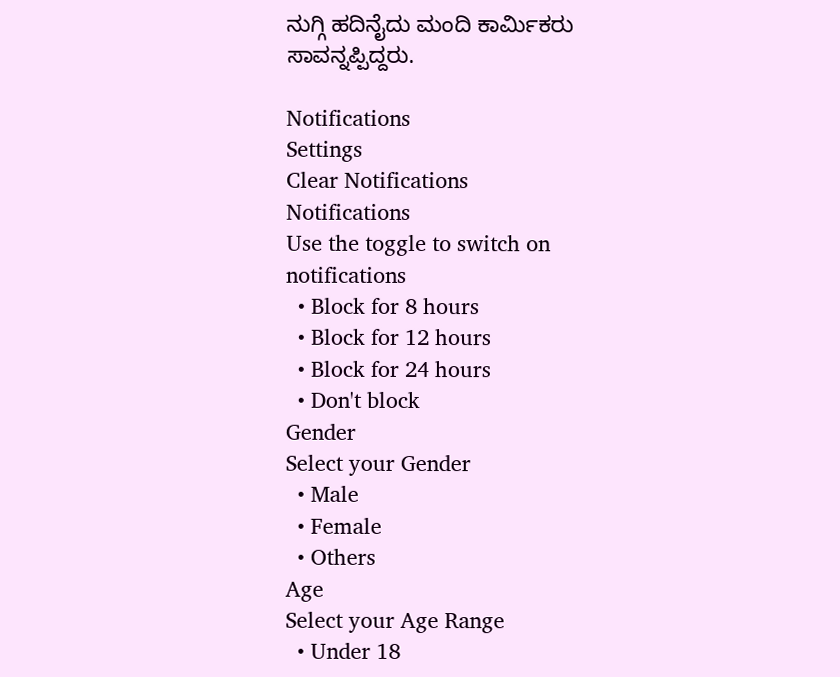ನುಗ್ಗಿ ಹದಿನೈದು ಮಂದಿ ಕಾರ್ಮಿಕರು ಸಾವನ್ನಪ್ಪಿದ್ದರು.

Notifications
Settings
Clear Notifications
Notifications
Use the toggle to switch on notifications
  • Block for 8 hours
  • Block for 12 hours
  • Block for 24 hours
  • Don't block
Gender
Select your Gender
  • Male
  • Female
  • Others
Age
Select your Age Range
  • Under 18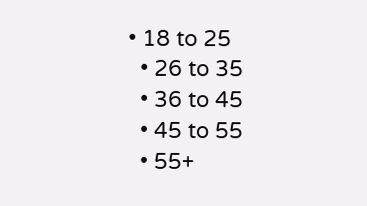• 18 to 25
  • 26 to 35
  • 36 to 45
  • 45 to 55
  • 55+